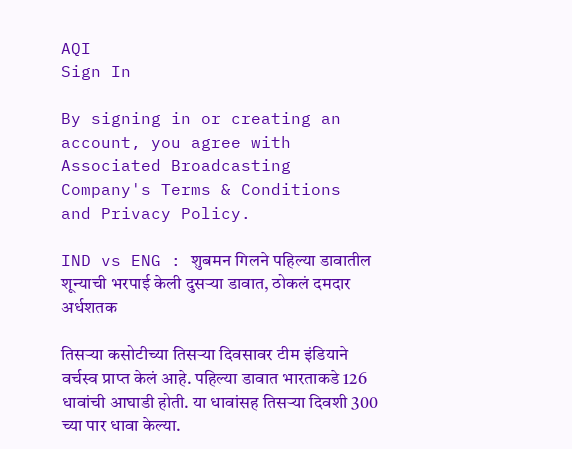AQI
Sign In

By signing in or creating an account, you agree with Associated Broadcasting Company's Terms & Conditions and Privacy Policy.

IND vs ENG : शुबमन गिलने पहिल्या डावातील शून्याची भरपाई केली दुसऱ्या डावात, ठोकलं दमदार अर्धशतक

तिसऱ्या कसोटीच्या तिसऱ्या दिवसावर टीम इंडियाने वर्चस्व प्राप्त केलं आहे. पहिल्या डावात भारताकडे 126 धावांची आघाडी होती. या धावांसह तिसऱ्या दिवशी 300 च्या पार धावा केल्या.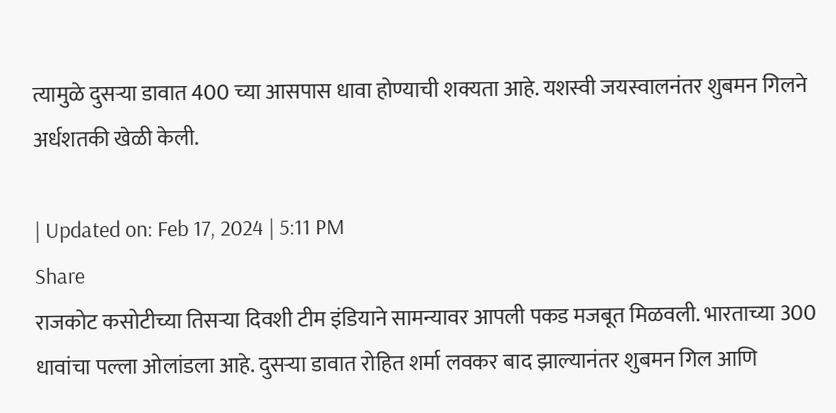त्यामुळे दुसऱ्या डावात 400 च्या आसपास धावा होण्याची शक्यता आहे. यशस्वी जयस्वालनंतर शुबमन गिलने अर्धशतकी खेळी केली.

| Updated on: Feb 17, 2024 | 5:11 PM
Share
राजकोट कसोटीच्या तिसऱ्या दिवशी टीम इंडियाने सामन्यावर आपली पकड मजबूत मिळवली. भारताच्या 300 धावांचा पल्ला ओलांडला आहे. दुसऱ्या डावात रोहित शर्मा लवकर बाद झाल्यानंतर शुबमन गिल आणि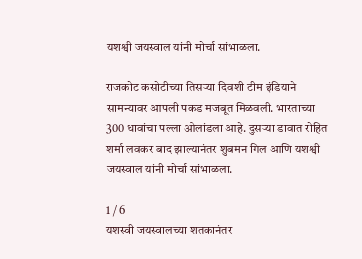यशश्वी जयस्वाल यांनी मोर्चा सांभाळला.

राजकोट कसोटीच्या तिसऱ्या दिवशी टीम इंडियाने सामन्यावर आपली पकड मजबूत मिळवली. भारताच्या 300 धावांचा पल्ला ओलांडला आहे. दुसऱ्या डावात रोहित शर्मा लवकर बाद झाल्यानंतर शुबमन गिल आणि यशश्वी जयस्वाल यांनी मोर्चा सांभाळला.

1 / 6
यशस्वी जयस्वालच्या शतकानंतर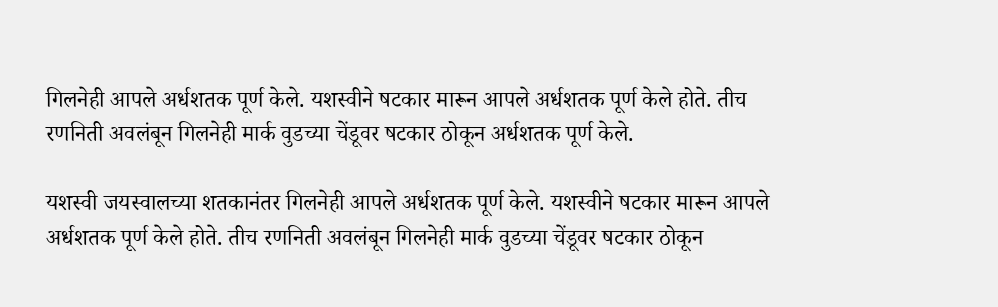गिलनेही आपले अर्धशतक पूर्ण केले. यशस्वीने षटकार मारून आपले अर्धशतक पूर्ण केले होते. तीच रणनिती अवलंबून गिलनेही मार्क वुडच्या चेंडूवर षटकार ठोकून अर्धशतक पूर्ण केले.

यशस्वी जयस्वालच्या शतकानंतर गिलनेही आपले अर्धशतक पूर्ण केले. यशस्वीने षटकार मारून आपले अर्धशतक पूर्ण केले होते. तीच रणनिती अवलंबून गिलनेही मार्क वुडच्या चेंडूवर षटकार ठोकून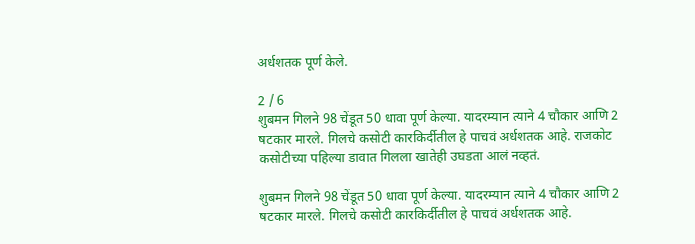अर्धशतक पूर्ण केले.

2 / 6
शुबमन गिलने 98 चेंडूत 50 धावा पूर्ण केल्या. यादरम्यान त्याने 4 चौकार आणि 2 षटकार मारले. गिलचे कसोटी कारकिर्दीतील हे पाचवं अर्धशतक आहे. राजकोट कसोटीच्या पहिल्या डावात गिलला खातेही उघडता आलं नव्हतं.

शुबमन गिलने 98 चेंडूत 50 धावा पूर्ण केल्या. यादरम्यान त्याने 4 चौकार आणि 2 षटकार मारले. गिलचे कसोटी कारकिर्दीतील हे पाचवं अर्धशतक आहे.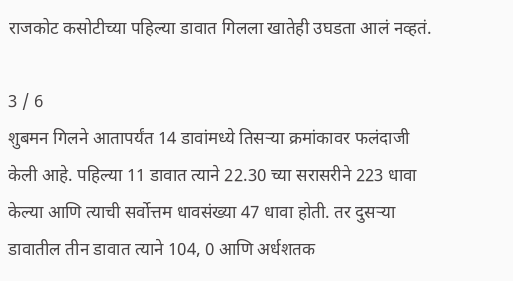राजकोट कसोटीच्या पहिल्या डावात गिलला खातेही उघडता आलं नव्हतं.

3 / 6
शुबमन गिलने आतापर्यंत 14 डावांमध्ये तिसऱ्या क्रमांकावर फलंदाजी केली आहे. पहिल्या 11 डावात त्याने 22.30 च्या सरासरीने 223 धावा केल्या आणि त्याची सर्वोत्तम धावसंख्या 47 धावा होती. तर दुसऱ्या डावातील तीन डावात त्याने 104, 0 आणि अर्धशतक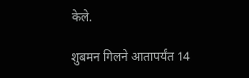केले.

शुबमन गिलने आतापर्यंत 14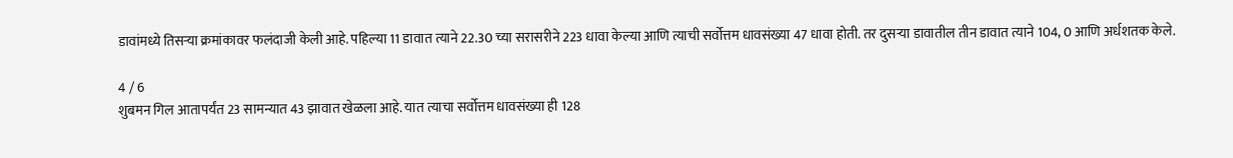डावांमध्ये तिसऱ्या क्रमांकावर फलंदाजी केली आहे. पहिल्या 11 डावात त्याने 22.30 च्या सरासरीने 223 धावा केल्या आणि त्याची सर्वोत्तम धावसंख्या 47 धावा होती. तर दुसऱ्या डावातील तीन डावात त्याने 104, 0 आणि अर्धशतक केले.

4 / 6
शुबमन गिल आतापर्यंत 23 सामन्यात 43 झावात खेळला आहे. यात त्याचा सर्वोत्तम धावसंख्या ही 128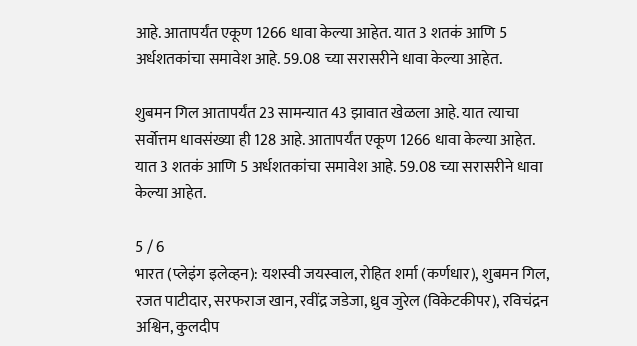आहे. आतापर्यंत एकूण 1266 धावा केल्या आहेत. यात 3 शतकं आणि 5 अर्धशतकांचा समावेश आहे. 59.08 च्या सरासरीने धावा केल्या आहेत.

शुबमन गिल आतापर्यंत 23 सामन्यात 43 झावात खेळला आहे. यात त्याचा सर्वोत्तम धावसंख्या ही 128 आहे. आतापर्यंत एकूण 1266 धावा केल्या आहेत. यात 3 शतकं आणि 5 अर्धशतकांचा समावेश आहे. 59.08 च्या सरासरीने धावा केल्या आहेत.

5 / 6
भारत (प्लेइंग इलेव्हन): यशस्वी जयस्वाल, रोहित शर्मा (कर्णधार), शुबमन गिल, रजत पाटीदार, सरफराज खान, रवींद्र जडेजा, ध्रुव जुरेल (विकेटकीपर), रविचंद्रन अश्विन, कुलदीप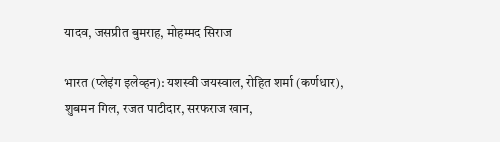यादव, जसप्रीत बुमराह, मोहम्मद सिराज

भारत (प्लेइंग इलेव्हन): यशस्वी जयस्वाल, रोहित शर्मा (कर्णधार), शुबमन गिल, रजत पाटीदार, सरफराज खान,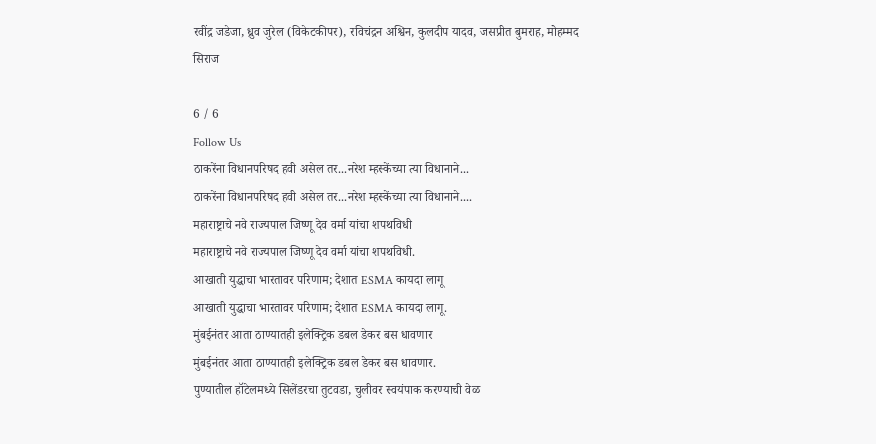रवींद्र जडेजा, ध्रुव जुरेल (विकेटकीपर), रविचंद्रन अश्विन, कुलदीप यादव, जसप्रीत बुमराह, मोहम्मद सिराज

6 / 6
Follow Us
ठाकरेंना विधानपरिषद हवी असेल तर...नरेश म्हस्केंच्या त्या विधानाने...
ठाकरेंना विधानपरिषद हवी असेल तर...नरेश म्हस्केंच्या त्या विधानाने....
महाराष्ट्राचे नवे राज्यपाल जिष्णू देव वर्मा यांचा शपथविधी
महाराष्ट्राचे नवे राज्यपाल जिष्णू देव वर्मा यांचा शपथविधी.
आखाती युद्धाचा भारतावर परिणाम; देशात ESMA कायदा लागू
आखाती युद्धाचा भारतावर परिणाम; देशात ESMA कायदा लागू.
मुंबईनंतर आता ठाण्यातही इलेक्ट्रिक डबल डेकर बस धावणार
मुंबईनंतर आता ठाण्यातही इलेक्ट्रिक डबल डेकर बस धावणार.
पुण्यातील हॉटेलमध्ये सिलेंडरचा तुटवडा, चुलीवर स्वयंपाक करण्याची वेळ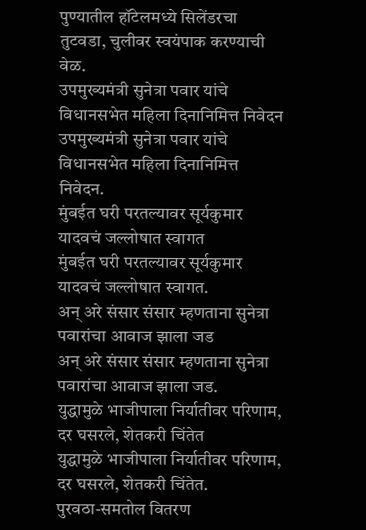पुण्यातील हॉटेलमध्ये सिलेंडरचा तुटवडा, चुलीवर स्वयंपाक करण्याची वेळ.
उपमुख्यमंत्री सुनेत्रा पवार यांचे विधानसभेत महिला दिनानिमित्त निवेदन
उपमुख्यमंत्री सुनेत्रा पवार यांचे विधानसभेत महिला दिनानिमित्त निवेदन.
मुंबईत घरी परतल्यावर सूर्यकुमार यादवचं जल्लोषात स्वागत
मुंबईत घरी परतल्यावर सूर्यकुमार यादवचं जल्लोषात स्वागत.
अन् अरे संसार संसार म्हणताना सुनेत्रा पवारांचा आवाज झाला जड
अन् अरे संसार संसार म्हणताना सुनेत्रा पवारांचा आवाज झाला जड.
युद्धामुळे भाजीपाला निर्यातीवर परिणाम, दर घसरले, शेतकरी चिंतेत
युद्धामुळे भाजीपाला निर्यातीवर परिणाम, दर घसरले, शेतकरी चिंतेत.
पुरवठा-समतोल वितरण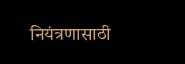नियंत्रणासाठी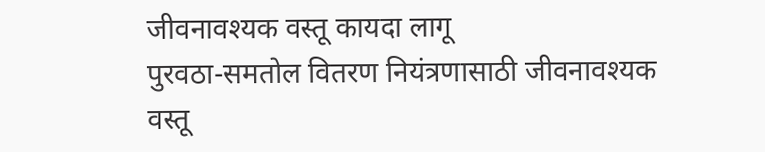जीवनावश्यक वस्तू कायदा लागू
पुरवठा-समतोल वितरण नियंत्रणासाठी जीवनावश्यक वस्तू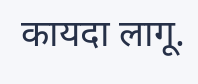कायदा लागू.